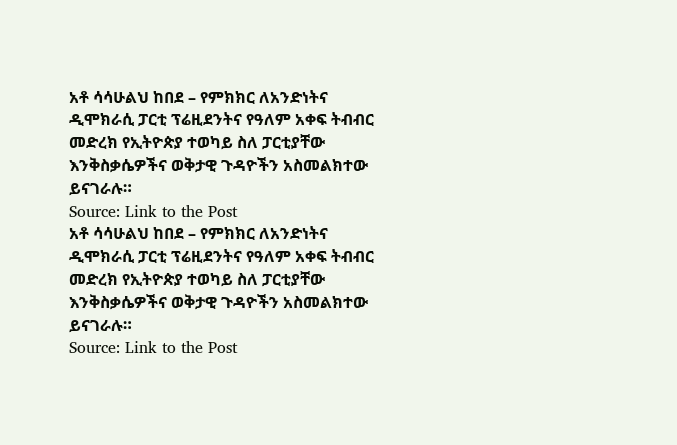አቶ ሳሳሁልህ ከበደ – የምክክር ለአንድነትና ዲሞክራሲ ፓርቲ ፕሬዚደንትና የዓለም አቀፍ ትብብር መድረክ የኢትዮጵያ ተወካይ ስለ ፓርቲያቸው እንቅስቃሴዎችና ወቅታዊ ጉዳዮችን አስመልክተው ይናገራሉ።
Source: Link to the Post
አቶ ሳሳሁልህ ከበደ – የምክክር ለአንድነትና ዲሞክራሲ ፓርቲ ፕሬዚደንትና የዓለም አቀፍ ትብብር መድረክ የኢትዮጵያ ተወካይ ስለ ፓርቲያቸው እንቅስቃሴዎችና ወቅታዊ ጉዳዮችን አስመልክተው ይናገራሉ።
Source: Link to the Post